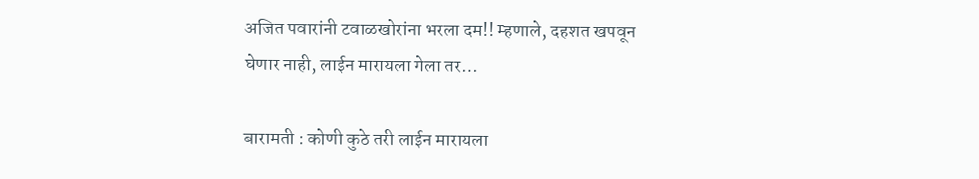अजित पवारांनी टवाळखोरांना भरला दम!! म्हणाले, दहशत खपवून घेणार नाही, लाईन मारायला गेला तर…

बारामती : कोणी कुठे तरी लाईन मारायला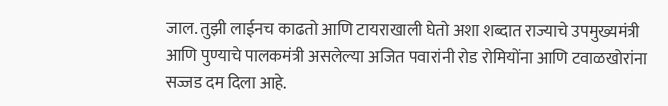जाल. तुझी लाईनच काढतो आणि टायराखाली घेतो अशा शब्दात राज्याचे उपमुख्यमंत्री आणि पुण्याचे पालकमंत्री असलेल्या अजित पवारांनी रोड रोमियोंना आणि टवाळखोरांना सज्जड दम दिला आहे.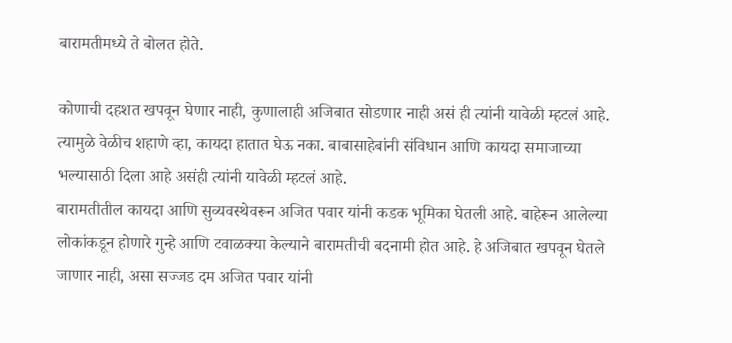बारामतीमध्ये ते बोलत होते.

कोणाची दहशत खपवून घेणार नाही, कुणालाही अजिबात सोडणार नाही असं ही त्यांनी यावेळी म्हटलं आहे. त्यामुळे वेळीच शहाणे व्हा, कायदा हातात घेऊ नका. बाबासाहेबांनी संविधान आणि कायदा समाजाच्या भल्यासाठी दिला आहे असंही त्यांनी यावेळी म्हटलं आहे.
बारामतीतील कायदा आणि सुव्यवस्थेवरून अजित पवार यांनी कडक भूमिका घेतली आहे. बाहेरून आलेल्या लोकांकडून होणारे गुन्हे आणि टवाळक्या केल्याने बारामतीची बदनामी होत आहे. हे अजिबात खपवून घेतले जाणार नाही, असा सज्जड दम अजित पवार यांनी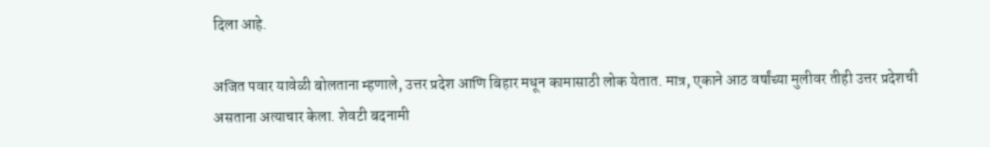दिला आहे.

अजित पवार यावेळी बोलताना म्हणाले, उत्तर प्रदेश आणि बिहार मधून कामासाठी लोक येतात. मात्र, एकाने आठ वर्षांच्या मुलीवर तीही उत्तर प्रदेशची असताना अत्याचार केला. शेवटी बदनामी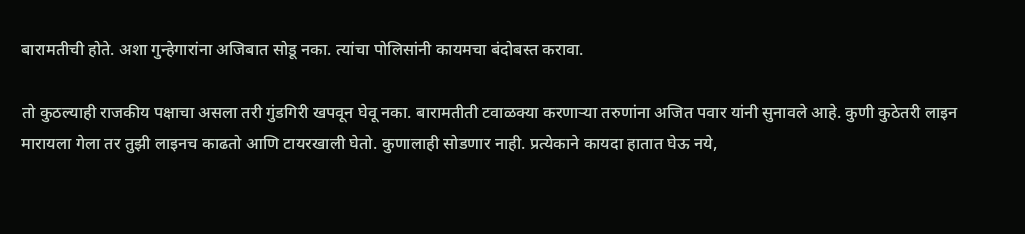बारामतीची होते. अशा गुन्हेगारांना अजिबात सोडू नका. त्यांचा पोलिसांनी कायमचा बंदोबस्त करावा.

तो कुठल्याही राजकीय पक्षाचा असला तरी गुंडगिरी खपवून घेवू नका. बारामतीती टवाळक्या करणाऱ्या तरुणांना अजित पवार यांनी सुनावले आहे. कुणी कुठेतरी लाइन मारायला गेला तर तुझी लाइनच काढतो आणि टायरखाली घेतो. कुणालाही सोडणार नाही. प्रत्येकाने कायदा हातात घेऊ नये,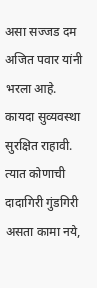असा सज्जड दम अजित पवार यांनी भरला आहे. कायदा सुव्यवस्था सुरक्षित राहावी. त्यात कोणाची दादागिरी गुंडगिरी असता कामा नये,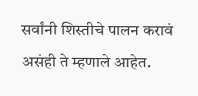सर्वांनी शिस्तीचे पालन करावं असंही ते म्हणाले आहेत.